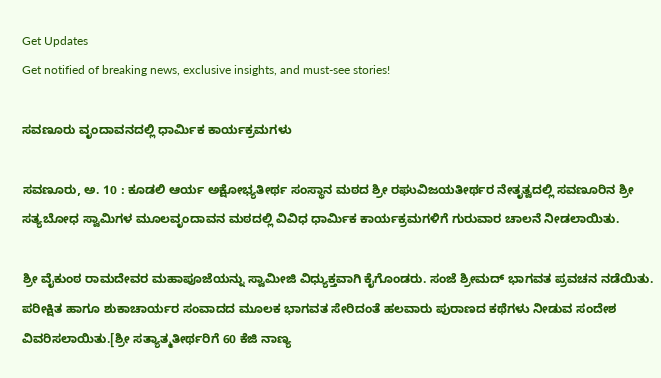Get Updates
Get notified of breaking news, exclusive insights, and must-see stories!

ಸವಣೂರು ವೃಂದಾವನದಲ್ಲಿ ಧಾರ್ಮಿಕ ಕಾರ್ಯಕ್ರಮಗಳು

ಸವಣೂರು, ಅ. 10 : ಕೂಡಲಿ ಆರ್ಯ ಅಕ್ಷೋಭ್ಯತೀರ್ಥ ಸಂಸ್ಥಾನ ಮಠದ ಶ್ರೀ ರಘುವಿಜಯತೀರ್ಥರ ನೇತೃತ್ವದಲ್ಲಿ ಸವಣೂರಿನ ಶ್ರೀ ಸತ್ಯಬೋಧ ಸ್ವಾಮಿಗಳ ಮೂಲವೃಂದಾವನ ಮಠದಲ್ಲಿ ವಿವಿಧ ಧಾರ್ಮಿಕ ಕಾರ್ಯಕ್ರಮಗಳಿಗೆ ಗುರುವಾರ ಚಾಲನೆ ನೀಡಲಾಯಿತು.

ಶ್ರೀ ವೈಕುಂಠ ರಾಮದೇವರ ಮಹಾಪೂಜೆಯನ್ನು ಸ್ವಾಮೀಜಿ ವಿಧ್ಯುಕ್ತವಾಗಿ ಕೈಗೊಂಡರು. ಸಂಜೆ ಶ್ರೀಮದ್ ಭಾಗವತ ಪ್ರವಚನ ನಡೆಯಿತು. ಪರೀಕ್ಷಿತ ಹಾಗೂ ಶುಕಾಚಾರ್ಯರ ಸಂವಾದದ ಮೂಲಕ ಭಾಗವತ ಸೇರಿದಂತೆ ಹಲವಾರು ಪುರಾಣದ ಕಥೆಗಳು ನೀಡುವ ಸಂದೇಶ ವಿವರಿಸಲಾಯಿತು.[ಶ್ರೀ ಸತ್ಯಾತ್ಮತೀರ್ಥರಿಗೆ 60 ಕೆಜಿ ನಾಣ್ಯ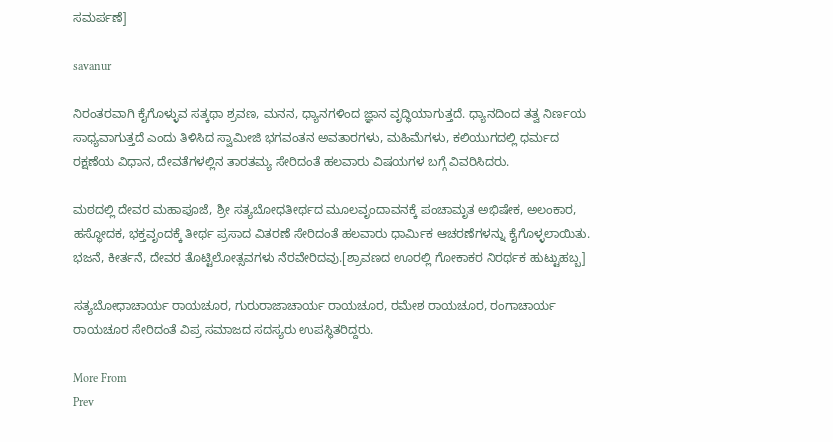ಸಮರ್ಪಣೆ]

savanur

ನಿರಂತರವಾಗಿ ಕೈಗೊಳ್ಳುವ ಸತ್ಕಥಾ ಶ್ರವಣ, ಮನನ, ಧ್ಯಾನಗಳಿಂದ ಜ್ಞಾನ ವೃದ್ಧಿಯಾಗುತ್ತದೆ. ಧ್ಯಾನದಿಂದ ತತ್ವ ನಿರ್ಣಯ ಸಾಧ್ಯವಾಗುತ್ತದೆ ಎಂದು ತಿಳಿಸಿದ ಸ್ವಾಮೀಜಿ ಭಗವಂತನ ಅವತಾರಗಳು, ಮಹಿಮೆಗಳು, ಕಲಿಯುಗದಲ್ಲಿ ಧರ್ಮದ ರಕ್ಷಣೆಯ ವಿಧಾನ, ದೇವತೆಗಳಲ್ಲಿನ ತಾರತಮ್ಯ ಸೇರಿದಂತೆ ಹಲವಾರು ವಿಷಯಗಳ ಬಗ್ಗೆ ವಿವರಿಸಿದರು.

ಮಠದಲ್ಲಿ ದೇವರ ಮಹಾಪೂಜೆ, ಶ್ರೀ ಸತ್ಯಬೋಧತೀರ್ಥದ ಮೂಲವೃಂದಾವನಕ್ಕೆ ಪಂಚಾಮೃತ ಅಭಿಷೇಕ, ಅಲಂಕಾರ, ಹಸ್ಥೋದಕ, ಭಕ್ತವೃಂದಕ್ಕೆ ತೀರ್ಥ ಪ್ರಸಾದ ವಿತರಣೆ ಸೇರಿದಂತೆ ಹಲವಾರು ಧಾರ್ಮಿಕ ಆಚರಣೆಗಳನ್ನು ಕೈಗೊಳ್ಳಲಾಯಿತು. ಭಜನೆ, ಕೀರ್ತನೆ, ದೇವರ ತೊಟ್ಟಿಲೋತ್ಸವಗಳು ನೆರವೇರಿದವು.[ಶ್ರಾವಣದ ಊರಲ್ಲಿ ಗೋಕಾಕರ ನಿರರ್ಥಕ ಹುಟ್ಟುಹಬ್ಬ]

ಸತ್ಯಬೋಧಾಚಾರ್ಯ ರಾಯಚೂರ, ಗುರುರಾಜಾಚಾರ್ಯ ರಾಯಚೂರ, ರಮೇಶ ರಾಯಚೂರ, ರಂಗಾಚಾರ್ಯ ರಾಯಚೂರ ಸೇರಿದಂತೆ ವಿಪ್ರ ಸಮಾಜದ ಸದಸ್ಯರು ಉಪಸ್ಥಿತರಿದ್ದರು.

More From
Prev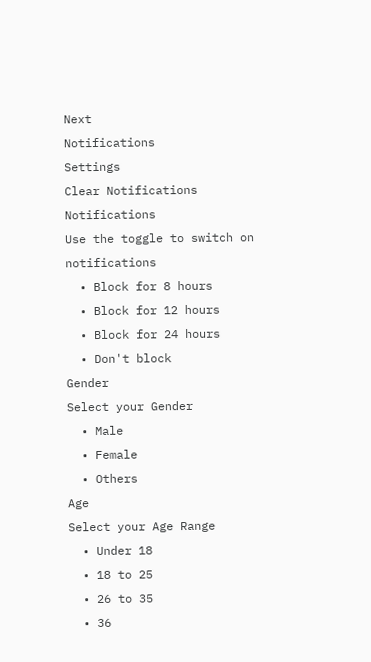Next
Notifications
Settings
Clear Notifications
Notifications
Use the toggle to switch on notifications
  • Block for 8 hours
  • Block for 12 hours
  • Block for 24 hours
  • Don't block
Gender
Select your Gender
  • Male
  • Female
  • Others
Age
Select your Age Range
  • Under 18
  • 18 to 25
  • 26 to 35
  • 36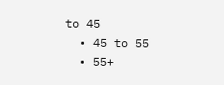to 45
  • 45 to 55
  • 55+